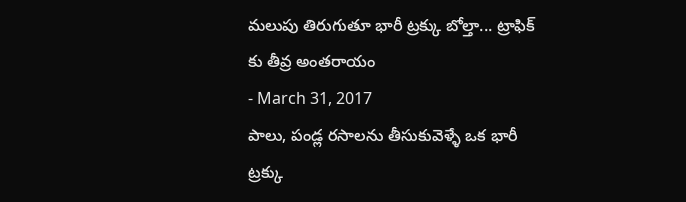మలుపు తిరుగుతూ భారీ ట్రక్కు బోల్తా... ట్రాఫిక్ కు తీవ్ర అంతరాయం
- March 31, 2017
పాలు, పండ్ల రసాలను తీసుకువెళ్ళే ఒక భారీ ట్రక్కు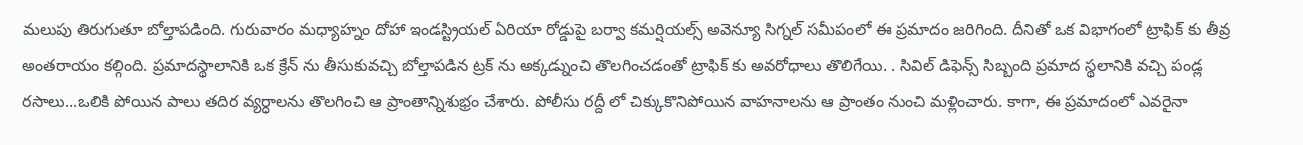మలుపు తిరుగుతూ బోల్తాపడింది. గురువారం మధ్యాహ్నం దోహా ఇండస్ట్రియల్ ఏరియా రోడ్డుపై బర్వా కమర్షియల్స్ అవెన్యూ సిగ్నల్ సమీపంలో ఈ ప్రమాదం జరిగింది. దీనితో ఒక విభాగంలో ట్రాఫిక్ కు తీవ్ర అంతరాయం కల్గింది. ప్రమాదస్థాలానికి ఒక క్రేన్ ను తీసుకువచ్చి బోల్తాపడిన ట్రక్ ను అక్కడ్నుంచి తొలగించడంతో ట్రాఫిక్ కు అవరోధాలు తొలిగేయి. . సివిల్ డిఫెన్స్ సిబ్బంది ప్రమాద స్థలానికి వచ్చి పండ్ల రసాలు...ఒలికి పోయిన పాలు తదిర వ్యర్ధాలను తొలగించి ఆ ప్రాంతాన్నిశుభ్రం చేశారు. పోలీసు రద్దీ లో చిక్కుకొనిపోయిన వాహనాలను ఆ ప్రాంతం నుంచి మళ్లించారు. కాగా, ఈ ప్రమాదంలో ఎవరైనా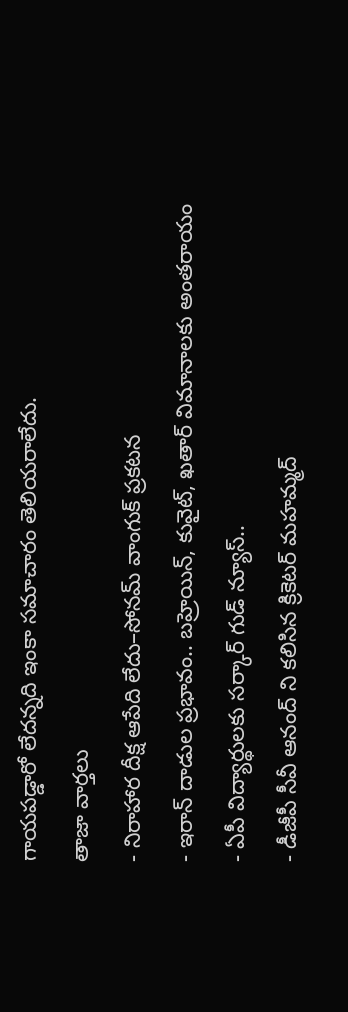గాయపడ్డారో లేదన్నది ఇంకా సమాచారం తెలియరాలేదు.
తాజా వార్తలు
- నిరాహార దీక్ష ఆపేది లేదు–సోనమ్ వాంగుక్ ప్రకటన
- ఇరాన్ దాడుల ప్రభావం.. బహ్రెయిన్, కువైట్, ఖతార్ విమానాలకు అంతరాయం
- ఏపీ విద్యార్థులకు సర్కార్ గుడ్ న్యూస్..
- డీజీపీ సీవీ ఆనంద్ ని కలిసిన క్రికెటర్ మహమ్మద్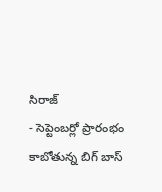సిరాజ్
- సెప్టెంబర్లో ప్రారంభం కాబోతున్న బిగ్ బాస్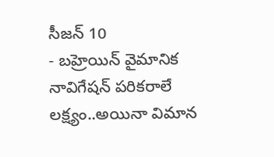సీజన్ 10
- బహ్రెయిన్ వైమానిక నావిగేషన్ పరికరాలే లక్ష్యం..అయినా విమాన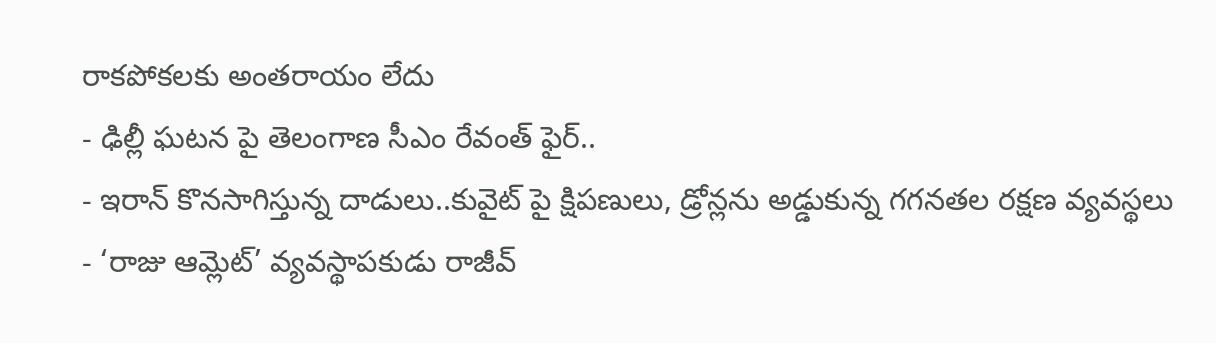రాకపోకలకు అంతరాయం లేదు
- ఢిల్లీ ఘటన పై తెలంగాణ సీఎం రేవంత్ ఫైర్..
- ఇరాన్ కొనసాగిస్తున్న దాడులు..కువైట్ పై క్షిపణులు, డ్రోన్లను అడ్డుకున్న గగనతల రక్షణ వ్యవస్థలు
- ‘రాజు ఆమ్లెట్’ వ్యవస్థాపకుడు రాజీవ్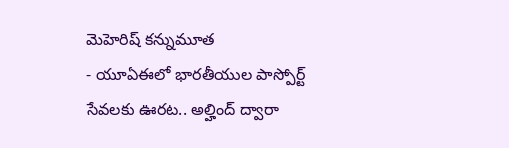మెహెరిష్ కన్నుమూత
- యూఏఈలో భారతీయుల పాస్పోర్ట్ సేవలకు ఊరట.. అల్హింద్ ద్వారా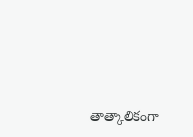తాత్కాలికంగా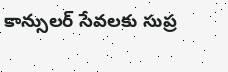కాన్సులర్ సేవలకు సుప్ర